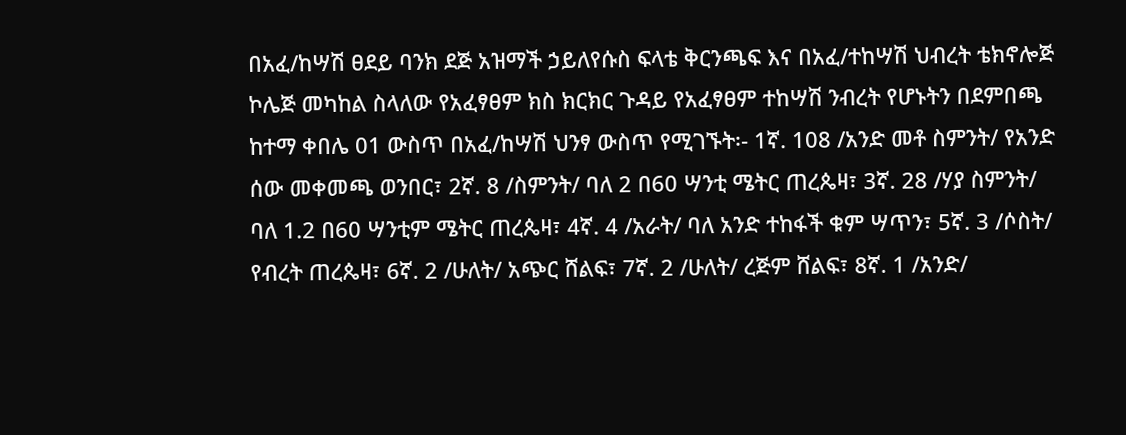በአፈ/ከሣሽ ፀደይ ባንክ ደጅ አዝማች ኃይለየሱስ ፍላቴ ቅርንጫፍ እና በአፈ/ተከሣሽ ህብረት ቴክኖሎጅ ኮሌጅ መካከል ስላለው የአፈፃፀም ክስ ክርክር ጉዳይ የአፈፃፀም ተከሣሽ ንብረት የሆኑትን በደምበጫ ከተማ ቀበሌ 01 ውስጥ በአፈ/ከሣሽ ህንፃ ውስጥ የሚገኙት፡- 1ኛ. 108 /አንድ መቶ ስምንት/ የአንድ ሰው መቀመጫ ወንበር፣ 2ኛ. 8 /ስምንት/ ባለ 2 በ60 ሣንቲ ሜትር ጠረጴዛ፣ 3ኛ. 28 /ሃያ ስምንት/ ባለ 1.2 በ60 ሣንቲም ሜትር ጠረጴዛ፣ 4ኛ. 4 /አራት/ ባለ አንድ ተከፋች ቁም ሣጥን፣ 5ኛ. 3 /ሶስት/ የብረት ጠረጴዛ፣ 6ኛ. 2 /ሁለት/ አጭር ሸልፍ፣ 7ኛ. 2 /ሁለት/ ረጅም ሸልፍ፣ 8ኛ. 1 /አንድ/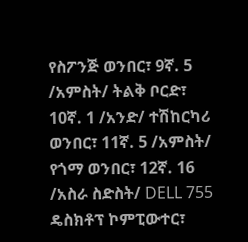የስፖንጅ ወንበር፣ 9ኛ. 5 /አምስት/ ትልቅ ቦርድ፣ 10ኛ. 1 /አንድ/ ተሽከርካሪ ወንበር፣ 11ኛ. 5 /አምስት/ የጎማ ወንበር፣ 12ኛ. 16 /አስራ ስድስት/ DELL 755 ዴስክቶፕ ኮምፒውተር፣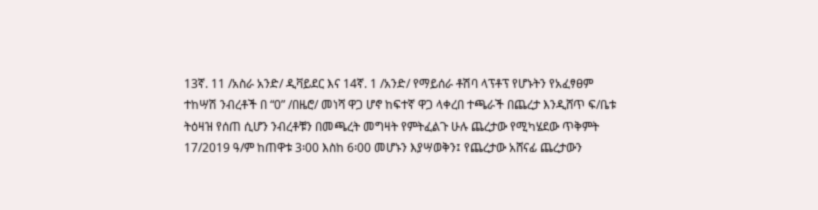13ኛ. 11 /አስራ አንድ/ ዲቫይደር እና 14ኛ. 1 /አንድ/ የማይሰራ ቶሽባ ላፕቶፕ የሆኑትን የአፈፃፀም ተከሣሽ ንብረቶች በ “0” /በዜሮ/ መነሻ ዋጋ ሆኖ ከፍተኛ ዋጋ ላቀረበ ተጫራች በጨረታ እንዲሸጥ ፍ/ቤቱ ትዕዛዝ የሰጠ ሲሆን ንብረቶቹን በመጫረት መግዛት የምትፈልጉ ሁሉ ጨረታው የሚካሄደው ጥቅምት 17/2019 ዓ/ም ከጠዋቱ 3፡00 እስከ 6፡00 መሆኑን እያሣወቅን፤ የጨረታው አሸናፊ ጨረታውን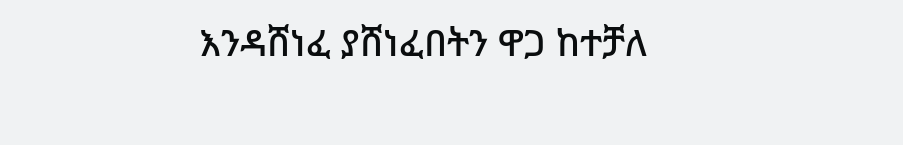እንዳሸነፈ ያሸነፈበትን ዋጋ ከተቻለ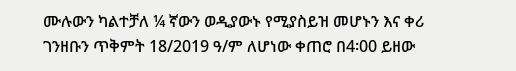ሙሉውን ካልተቻለ ¼ ኛውን ወዲያውኑ የሚያስይዝ መሆኑን እና ቀሪ ገንዘቡን ጥቅምት 18/2019 ዓ/ም ለሆነው ቀጠሮ በ4፡00 ይዘው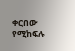ቀርበው የሚከፍሉ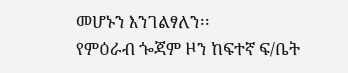መሆኑን እንገልፃለን፡፡
የምዕራብ ጐጃም ዞን ከፍተኛ ፍ/ቤት